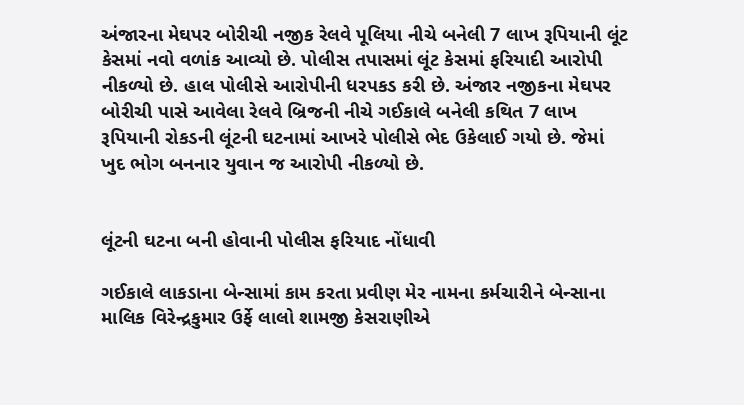અંજારના મેઘપર બોરીચી નજીક રેલવે પૂલિયા નીચે બનેલી 7 લાખ રૂપિયાની લૂંટ કેસમાં નવો વળાંક આવ્યો છે. પોલીસ તપાસમાં લૂંટ કેસમાં ફરિયાદી આરોપી નીકળ્યો છે. હાલ પોલીસે આરોપીની ધરપકડ કરી છે. અંજાર નજીકના મેઘપર બોરીચી પાસે આવેલા રેલવે બ્રિજની નીચે ગઈકાલે બનેલી કથિત 7 લાખ રૂપિયાની રોકડની લૂંટની ઘટનામાં આખરે પોલીસે ભેદ ઉકેલાઈ ગયો છે. જેમાં ખુદ ભોગ બનનાર યુવાન જ આરોપી નીકળ્યો છે.


લૂંટની ઘટના બની હોવાની પોલીસ ફરિયાદ નોંધાવી

ગઈકાલે લાકડાના બેન્સામાં કામ કરતા પ્રવીણ મેર નામના કર્મચારીને બેન્સાના માલિક વિરેન્દ્રકુમાર ઉર્ફે લાલો શામજી કેસરાણીએ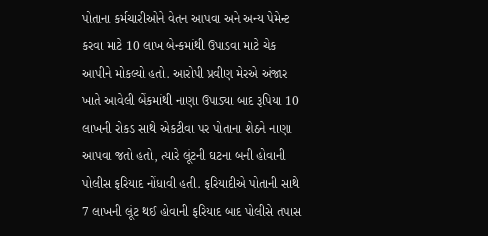પોતાના કર્મચારીઓને વેતન આપવા અને અન્ય પેમેન્ટ કરવા માટે 10 લાખ બેન્કમાંથી ઉપાડવા માટે ચેક આપીને મોકલ્યો હતો. આરોપી પ્રવીણ મેરએ અંજાર ખાતે આવેલી બેંકમાંથી નાણા ઉપાડ્યા બાદ રૂપિયા 10 લાખની રોકડ સાથે એકટીવા પર પોતાના શેઠને નાણા આપવા જતો હતો, ત્યારે લૂંટની ઘટના બની હોવાની પોલીસ ફરિયાદ નોંધાવી હતી. ફરિયાદીએ પોતાની સાથે 7 લાખની લૂંટ થઈ હોવાની ફરિયાદ બાદ પોલીસે તપાસ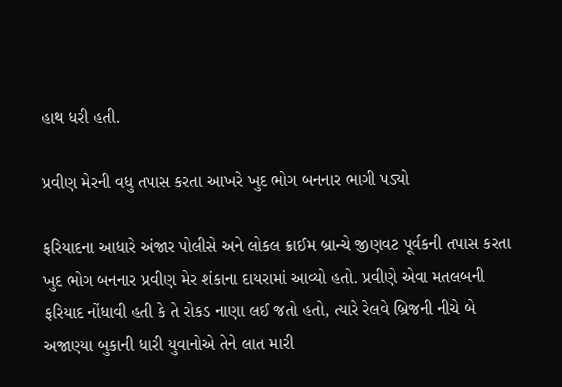હાથ ધરી હતી.

પ્રવીણ મેરની વધુ તપાસ કરતા આખરે ખુદ ભોગ બનનાર ભાગી પડ્યો

ફરિયાદના આધારે અંજાર પોલીસે અને લોકલ ક્રાઈમ બ્રાન્ચે જીણવટ પૂર્વકની તપાસ કરતા ખુદ ભોગ બનનાર પ્રવીણ મેર શંકાના દાયરામાં આવ્યો હતો. પ્રવીણે એવા મતલબની ફરિયાદ નોંધાવી હતી કે તે રોકડ નાણા લઈ જતો હતો, ત્યારે રેલવે બ્રિજની નીચે બે અજાણ્યા બુકાની ધારી યુવાનોએ તેને લાત મારી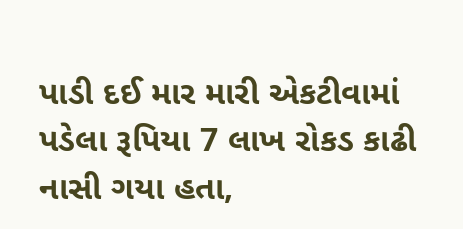પાડી દઈ માર મારી એકટીવામાં પડેલા રૂપિયા 7 લાખ રોકડ કાઢી નાસી ગયા હતા,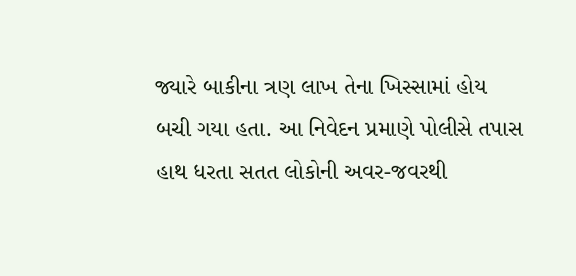જ્યારે બાકીના ત્રણ લાખ તેના ખિસ્સામાં હોય બચી ગયા હતા. આ નિવેદન પ્રમાણે પોલીસે તપાસ હાથ ધરતા સતત લોકોની અવર-જવરથી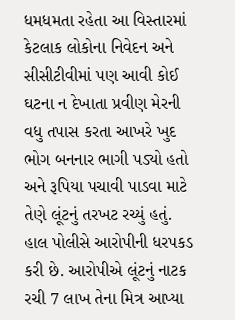ધમધમતા રહેતા આ વિસ્તારમાં કેટલાક લોકોના નિવેદન અને સીસીટીવીમાં પણ આવી કોઈ ઘટના ન દેખાતા પ્રવીણ મેરની વધુ તપાસ કરતા આખરે ખુદ ભોગ બનનાર ભાગી પડ્યો હતો અને રૂપિયા પચાવી પાડવા માટે તેણે લૂંટનું તરખટ રચ્યું હતું. હાલ પોલીસે આરોપીની ધરપકડ કરી છે. આરોપીએ લૂંટનું નાટક રચી 7 લાખ તેના મિત્ર આપ્યા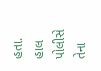હતા. હાલ પોલીસે તેના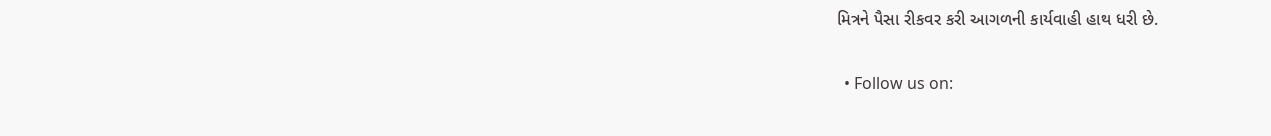મિત્રને પૈસા રીકવર કરી આગળની કાર્યવાહી હાથ ધરી છે.

  • Follow us on: